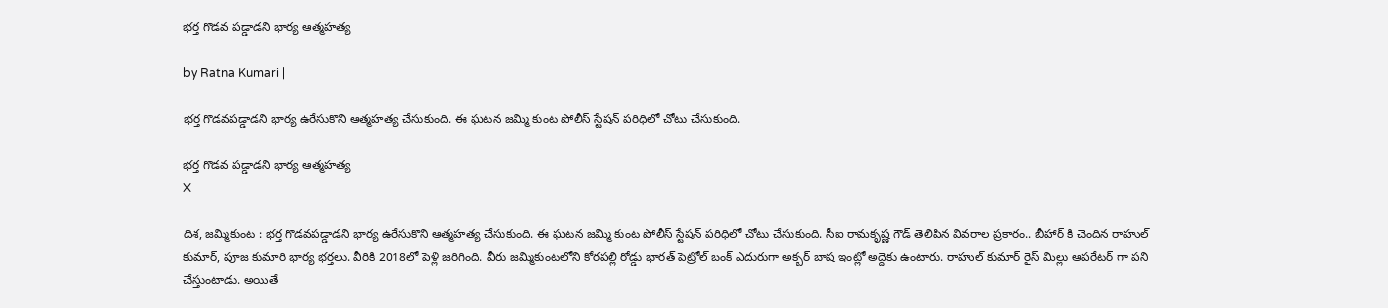భర్త గొడవ పడ్డాడని భార్య ఆత్మహత్య

by Ratna Kumari |

భర్త గొడవపడ్డాడని భార్య ఉరేసుకొని ఆత్మ‌హ‌త్య చేసుకుంది. ఈ ఘ‌ట‌న జ‌మ్మి కుంట పోలీస్ స్టేష‌న్ ప‌రిధిలో చోటు చేసుకుంది.

భర్త గొడవ పడ్డాడని భార్య ఆత్మహత్య
X

దిశ, జమ్మికుంట : భర్త గొడవపడ్డాడని భార్య ఉరేసుకొని ఆత్మ‌హ‌త్య చేసుకుంది. ఈ ఘ‌ట‌న జ‌మ్మి కుంట పోలీస్ స్టేష‌న్ ప‌రిధిలో చోటు చేసుకుంది. సీఐ రామ‌కృష్ణ గౌడ్ తెలిపిన వివ‌రాల ప్ర‌కారం.. బీహార్ కి చెందిన రాహుల్ కుమార్, పూజ కుమారి భార్య భ‌ర్త‌లు. వీరికి 2018లో పెళ్లి జ‌రిగింది. వీరు జ‌మ్మికుంట‌లోని కోర‌ప‌ల్లి రోడ్డు భార‌త్ పెట్రోల్ బంక్ ఎదురుగా అక్బ‌ర్ బాష ఇంట్లో అద్దెకు ఉంటారు. రాహుల్ కుమార్ రైస్ మిల్లు ఆప‌రేట‌ర్ గా ప‌ని చేస్తుంటాడు. అయితే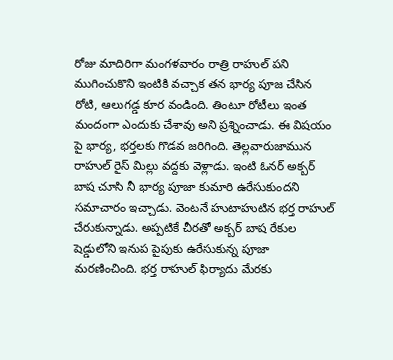రోజు మాదిరిగా మంగ‌ళ‌వారం రాత్రి రాహుల్ ప‌ని ముగించుకొని ఇంటికి వ‌చ్చాక త‌న భార్య పూజ చేసిన రోటి, ఆలుగ‌డ్డ కూర వండింది. తింటూ రోటీలు ఇంత మందంగా ఎందుకు చేశావు అని ప్ర‌శ్నించాడు. ఈ విష‌యం పై భార్య‌, భ‌ర్త‌ల‌కు గొడ‌వ జ‌రిగింది. తెల్ల‌వారుజామున రాహుల్ రైస్ మిల్లు వ‌ద్ద‌కు వెళ్లాడు. ఇంటి ఓన‌ర్ అక్బ‌ర్ బాష చూసి నీ భార్య పూజా కుమారి ఉరేసుకుంద‌ని స‌మాచారం ఇచ్చాడు. వెంట‌నే హుటాహుటిన భ‌ర్త రాహుల్ చేరుకున్నాడు. అప్ప‌టికే చీర‌తో అక్బ‌ర్ బాష రేకుల షెడ్డులోని ఇనుప పైపుకు ఉరేసుకున్న పూజా మ‌ర‌ణించింది. భ‌ర్త రాహుల్ ఫిర్యాదు మేర‌కు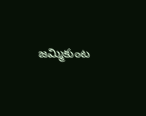జ‌మ్మికుంట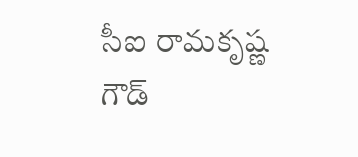సీఐ రామ‌కృష్ణ గౌడ్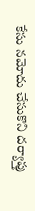కేసు న‌మోదు చేసుకొని ద‌ర్యాప్తు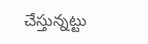చేస్తున్న‌ట్టు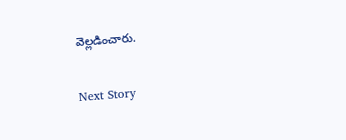వెల్ల‌డించారు.

Next Story